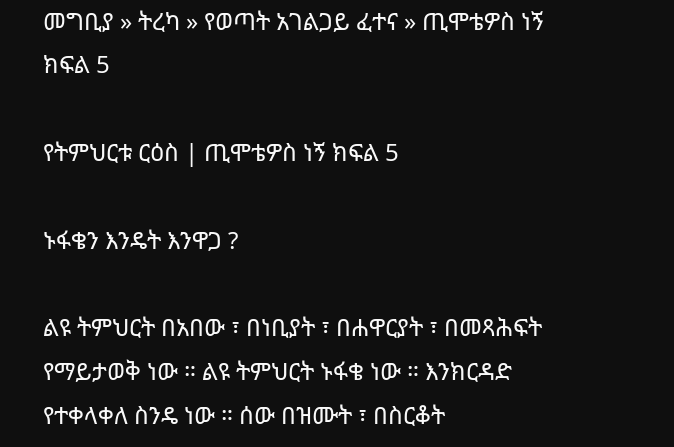መግቢያ » ትረካ » የወጣት አገልጋይ ፈተና » ጢሞቴዎስ ነኝ ክፍል 5

የትምህርቱ ርዕስ | ጢሞቴዎስ ነኝ ክፍል 5

ኑፋቄን እንዴት እንዋጋ ?

ልዩ ትምህርት በአበው ፣ በነቢያት ፣ በሐዋርያት ፣ በመጻሕፍት የማይታወቅ ነው ። ልዩ ትምህርት ኑፋቄ ነው ። እንክርዳድ የተቀላቀለ ስንዴ ነው ። ሰው በዝሙት ፣ በስርቆት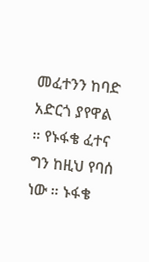መፈተንን ከባድ አድርጎ ያየዋል ። የኑፋቄ ፈተና ግን ከዚህ የባሰ ነው ። ኑፋቄ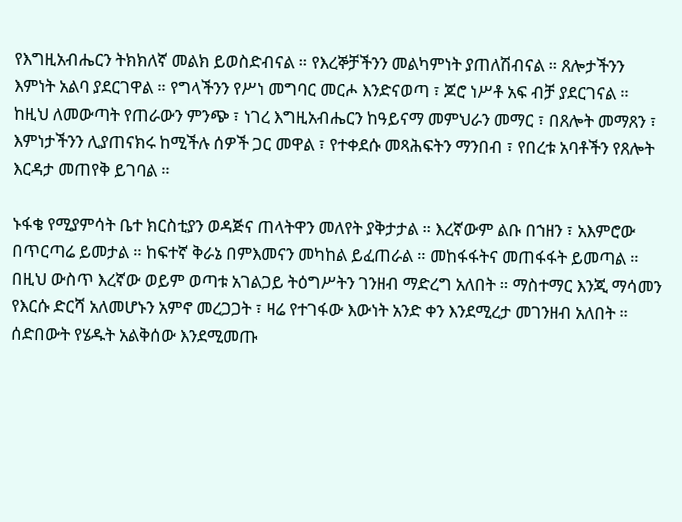የእግዚአብሔርን ትክክለኛ መልክ ይወስድብናል ። የእረኞቻችንን መልካምነት ያጠለሽብናል ። ጸሎታችንን እምነት አልባ ያደርገዋል ። የግላችንን የሥነ መግባር መርሖ እንድናወጣ ፣ ጆሮ ነሥቶ አፍ ብቻ ያደርገናል ። ከዚህ ለመውጣት የጠራውን ምንጭ ፣ ነገረ እግዚአብሔርን ከዓይናማ መምህራን መማር ፣ በጸሎት መማጸን ፣ እምነታችንን ሊያጠናክሩ ከሚችሉ ሰዎች ጋር መዋል ፣ የተቀደሱ መጻሕፍትን ማንበብ ፣ የበረቱ አባቶችን የጸሎት እርዳታ መጠየቅ ይገባል ።

ኑፋቄ የሚያምሳት ቤተ ክርስቲያን ወዳጅና ጠላትዋን መለየት ያቅታታል ። እረኛውም ልቡ በኀዘን ፣ አእምሮው በጥርጣሬ ይመታል ። ከፍተኛ ቅራኔ በምእመናን መካከል ይፈጠራል ። መከፋፋትና መጠፋፋት ይመጣል ። በዚህ ውስጥ እረኛው ወይም ወጣቱ አገልጋይ ትዕግሥትን ገንዘብ ማድረግ አለበት ። ማስተማር እንጂ ማሳመን የእርሱ ድርሻ አለመሆኑን አምኖ መረጋጋት ፣ ዛሬ የተገፋው እውነት አንድ ቀን እንደሚረታ መገንዘብ አለበት ። ሰድበውት የሄዱት አልቅሰው እንደሚመጡ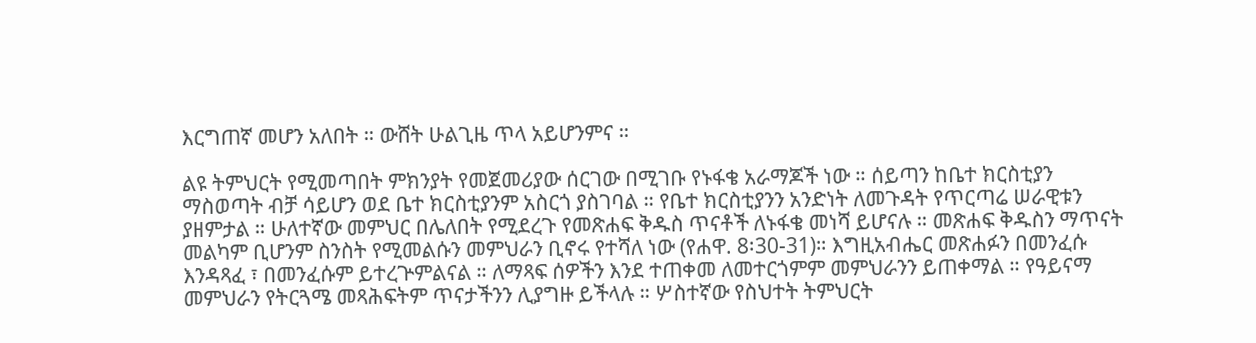እርግጠኛ መሆን አለበት ። ውሸት ሁልጊዜ ጥላ አይሆንምና ።

ልዩ ትምህርት የሚመጣበት ምክንያት የመጀመሪያው ሰርገው በሚገቡ የኑፋቄ አራማጆች ነው ። ሰይጣን ከቤተ ክርስቲያን ማስወጣት ብቻ ሳይሆን ወደ ቤተ ክርስቲያንም አስርጎ ያስገባል ። የቤተ ክርስቲያንን አንድነት ለመጉዳት የጥርጣሬ ሠራዊቱን ያዘምታል ። ሁለተኛው መምህር በሌለበት የሚደረጉ የመጽሐፍ ቅዱስ ጥናቶች ለኑፋቄ መነሻ ይሆናሉ ። መጽሐፍ ቅዱስን ማጥናት መልካም ቢሆንም ስንስት የሚመልሱን መምህራን ቢኖሩ የተሻለ ነው (የሐዋ. 8፡30-31)። እግዚአብሔር መጽሐፉን በመንፈሱ እንዳጻፈ ፣ በመንፈሱም ይተረጕምልናል ። ለማጻፍ ሰዎችን እንደ ተጠቀመ ለመተርጎምም መምህራንን ይጠቀማል ። የዓይናማ መምህራን የትርጓሜ መጻሕፍትም ጥናታችንን ሊያግዙ ይችላሉ ። ሦስተኛው የስህተት ትምህርት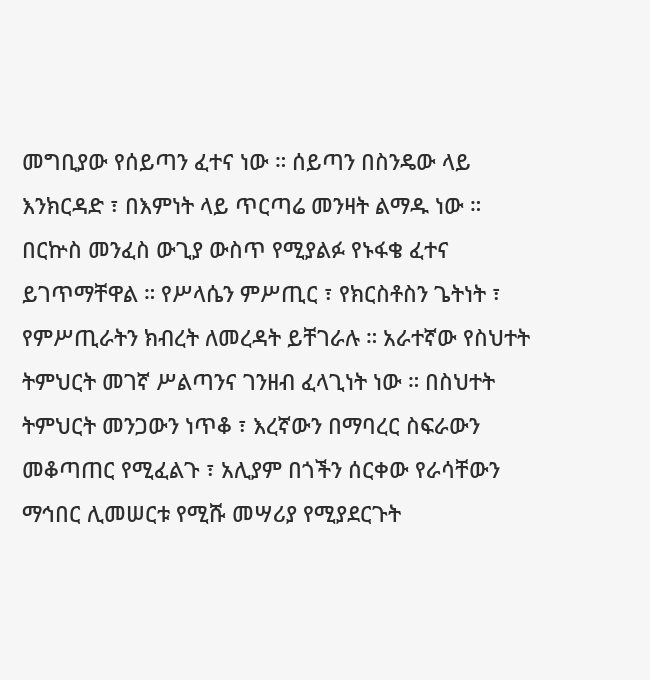መግቢያው የሰይጣን ፈተና ነው ። ሰይጣን በስንዴው ላይ እንክርዳድ ፣ በእምነት ላይ ጥርጣሬ መንዛት ልማዱ ነው ። በርኵስ መንፈስ ውጊያ ውስጥ የሚያልፉ የኑፋቄ ፈተና ይገጥማቸዋል ። የሥላሴን ምሥጢር ፣ የክርስቶስን ጌትነት ፣ የምሥጢራትን ክብረት ለመረዳት ይቸገራሉ ። አራተኛው የስህተት ትምህርት መገኛ ሥልጣንና ገንዘብ ፈላጊነት ነው ። በስህተት ትምህርት መንጋውን ነጥቆ ፣ እረኛውን በማባረር ስፍራውን መቆጣጠር የሚፈልጉ ፣ አሊያም በጎችን ሰርቀው የራሳቸውን ማኅበር ሊመሠርቱ የሚሹ መሣሪያ የሚያደርጉት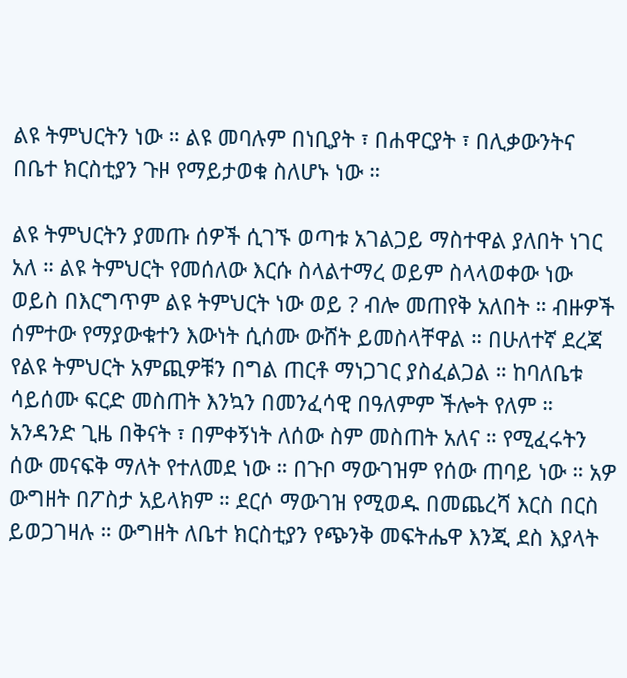ልዩ ትምህርትን ነው ። ልዩ መባሉም በነቢያት ፣ በሐዋርያት ፣ በሊቃውንትና በቤተ ክርስቲያን ጉዞ የማይታወቁ ስለሆኑ ነው ።

ልዩ ትምህርትን ያመጡ ሰዎች ሲገኙ ወጣቱ አገልጋይ ማስተዋል ያለበት ነገር አለ ። ልዩ ትምህርት የመሰለው እርሱ ስላልተማረ ወይም ስላላወቀው ነው ወይስ በእርግጥም ልዩ ትምህርት ነው ወይ ? ብሎ መጠየቅ አለበት ። ብዙዎች ሰምተው የማያውቁተን እውነት ሲሰሙ ውሸት ይመስላቸዋል ። በሁለተኛ ደረጃ የልዩ ትምህርት አምጪዎቹን በግል ጠርቶ ማነጋገር ያስፈልጋል ። ከባለቤቱ ሳይሰሙ ፍርድ መስጠት እንኳን በመንፈሳዊ በዓለምም ችሎት የለም ። አንዳንድ ጊዜ በቅናት ፣ በምቀኝነት ለሰው ስም መስጠት አለና ። የሚፈሩትን ሰው መናፍቅ ማለት የተለመደ ነው ። በጉቦ ማውገዝም የሰው ጠባይ ነው ። አዎ ውግዘት በፖስታ አይላክም ። ደርሶ ማውገዝ የሚወዱ በመጨረሻ እርስ በርስ ይወጋገዛሉ ። ውግዘት ለቤተ ክርስቲያን የጭንቅ መፍትሔዋ እንጂ ደስ እያላት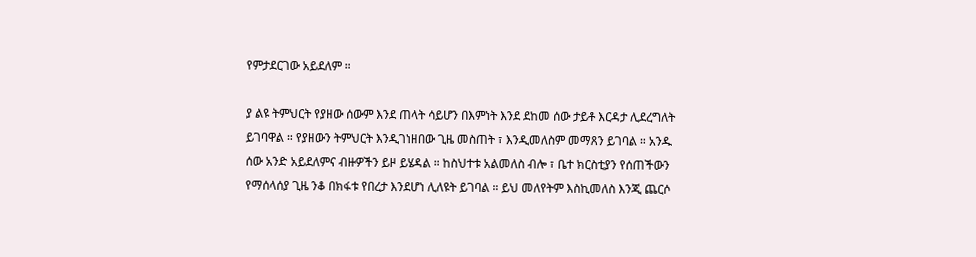የምታደርገው አይደለም ።

ያ ልዩ ትምህርት የያዘው ሰውም እንደ ጠላት ሳይሆን በእምነት እንደ ደከመ ሰው ታይቶ እርዳታ ሊደረግለት ይገባዋል ። የያዘውን ትምህርት እንዲገነዘበው ጊዜ መስጠት ፣ እንዲመለስም መማጸን ይገባል ። አንዱ ሰው አንድ አይደለምና ብዙዎችን ይዞ ይሄዳል ። ከስህተቱ አልመለስ ብሎ ፣ ቤተ ክርስቲያን የሰጠችውን የማሰላሰያ ጊዜ ንቆ በክፋቱ የበረታ እንደሆነ ሊለዩት ይገባል ። ይህ መለየትም እስኪመለስ እንጂ ጨርሶ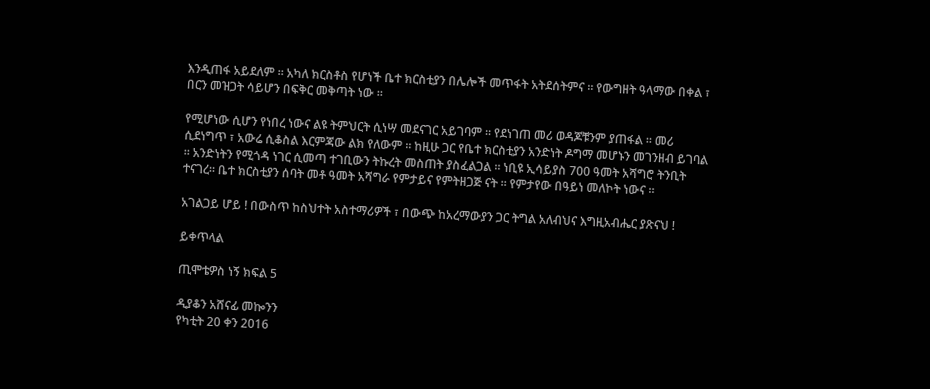እንዲጠፋ አይደለም ። አካለ ክርስቶስ የሆነች ቤተ ክርስቲያን በሌሎች መጥፋት አትደሰትምና ። የውግዘት ዓላማው በቀል ፣ በርን መዝጋት ሳይሆን በፍቅር መቅጣት ነው ።

የሚሆነው ሲሆን የነበረ ነውና ልዩ ትምህርት ሲነሣ መደናገር አይገባም ። የደነገጠ መሪ ወዳጆቹንም ያጠፋል ። መሪ ሲደነግጥ ፣ አውሬ ሲቆስል እርምጃው ልክ የለውም ። ከዚሁ ጋር የቤተ ክርስቲያን አንድነት ዶግማ መሆኑን መገንዘብ ይገባል ። አንድነትን የሚጎዳ ነገር ሲመጣ ተገቢውን ትኩረት መስጠት ያስፈልጋል ። ነቢዩ ኢሳይያስ 700 ዓመት አሻግሮ ትንቢት ተናገረ። ቤተ ክርስቲያን ሰባት መቶ ዓመት አሻግራ የምታይና የምትዘጋጅ ናት ። የምታየው በዓይነ መለኮት ነውና ።

አገልጋይ ሆይ ! በውስጥ ከስህተት አስተማሪዎች ፣ በውጭ ከአረማውያን ጋር ትግል አለብህና እግዚአብሔር ያጽናህ !

ይቀጥላል

ጢሞቴዎስ ነኝ ክፍል 5

ዲያቆን አሸናፊ መኰንን
የካቲት 20 ቀን 2016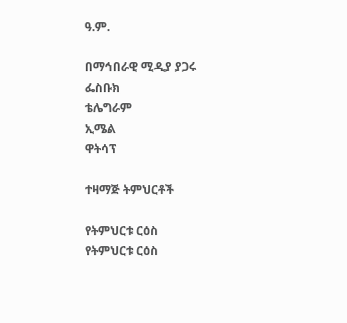ዓ.ም.

በማኅበራዊ ሚዲያ ያጋሩ
ፌስቡክ
ቴሌግራም
ኢሜል
ዋትሳፕ

ተዛማጅ ትምህርቶች

የትምህርቱ ርዕስ
የትምህርቱ ርዕስ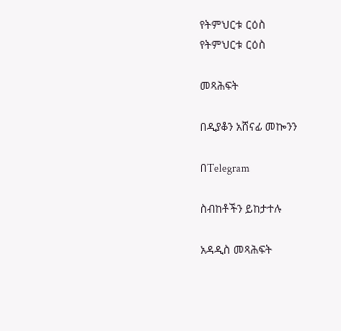የትምህርቱ ርዕስ
የትምህርቱ ርዕስ

መጻሕፍት

በዲያቆን አሸናፊ መኰንን

በTelegram

ስብከቶችን ይከታተሉ

አዳዲስ መጻሕፍት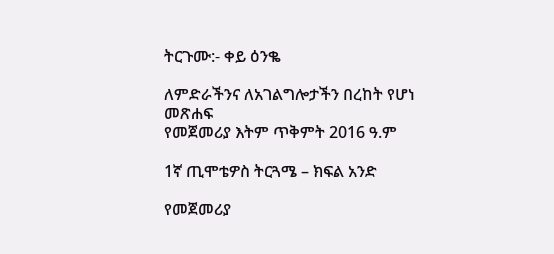ትርጉሙ:- ቀይ ዕንቈ

ለምድራችንና ለአገልግሎታችን በረከት የሆነ መጽሐፍ
የመጀመሪያ እትም ጥቅምት 2016 ዓ.ም

1ኛ ጢሞቴዎስ ትርጓሜ – ክፍል አንድ

የመጀመሪያ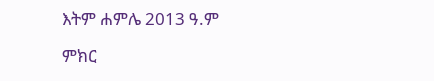እትም ሐምሌ 2013 ዓ.ም

ምክር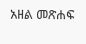አዘል መጽሐፍ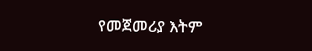የመጀመሪያ እትም